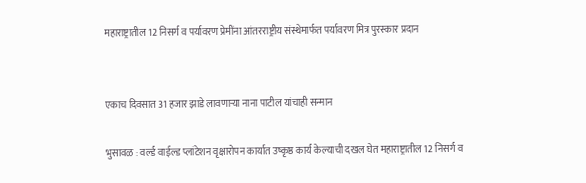महाराष्ट्रातील 12 निसर्ग व पर्यावरण प्रेमींना आंतरराष्ट्रीय संस्थेमार्फत पर्यावरण मित्र पुरस्कार प्रदान


एकाच दिवसात 31 हजार झाडे लावणार्‍या नाना पाटील यांचाही सन्मान

भुसावळ : वर्ल्ड वाईल्ड प्लांटेशन वृक्षारोपन कार्यात उष्कृष्ठ कार्य केल्याची दखल घेत महाराष्ट्रातील 12 निसर्ग व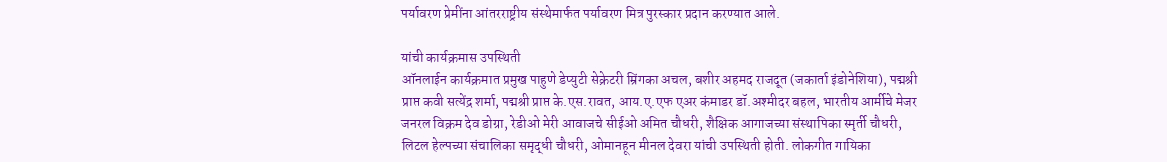पर्यावरण प्रेमींना आंतरराष्ट्रीय संस्थेमार्फत पर्यावरण मित्र पुरस्कार प्रदान करण्यात आले.

यांची कार्यक्रमास उपस्थिती
ऑनलाईन कार्यक्रमात प्रमुख पाहुणे डेप्युटी सेक्रेटरी म्रिंगका अचल, बशीर अहमद राजदूत (जकार्ता इंडोनेशिया), पद्मश्री प्राप्त कवी सत्येंद्र शर्मा, पद्मश्री प्राप्त के.एस.रावत, आय.ए.एफ एअर कंमाडर डॉ.अश्मीदर बहल, भारतीय आर्मीचे मेजर जनरल विक्रम देव डोग्रा, रेडीओ मेरी आवाजचे सीईओ अमित चौधरी, शैक्षिक आगाजच्या संस्थापिका स्मृर्ती चौधरी, लिटल हेल्पच्या संचालिका समृद्धी चौधरी, ओमानहून मीनल देवरा यांची उपस्थिती होती. लोकगीत गायिका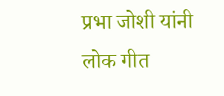प्रभा जोशी यांनी लोक गीत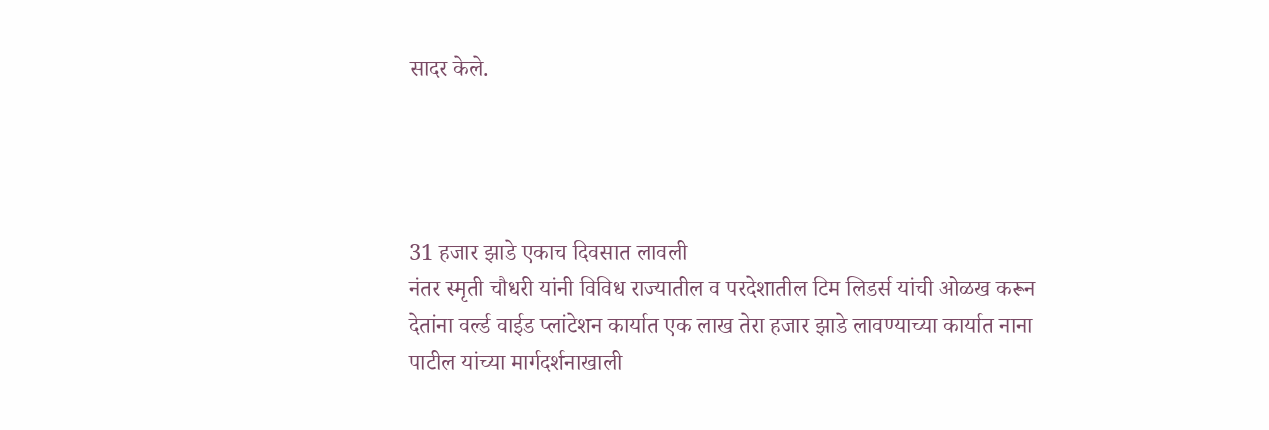सादर केले.




31 हजार झाडे एकाच दिवसात लावली
नंतर स्मृती चौधरी यांनी विविध राज्यातील व परदेशातील टिम लिडर्स यांची ओळख करून देतांना वर्ल्ड वाईड प्लांटेशन कार्यात एक लाख तेरा हजार झाडे लावण्याच्या कार्यात नाना पाटील यांच्या मार्गदर्शनाखाली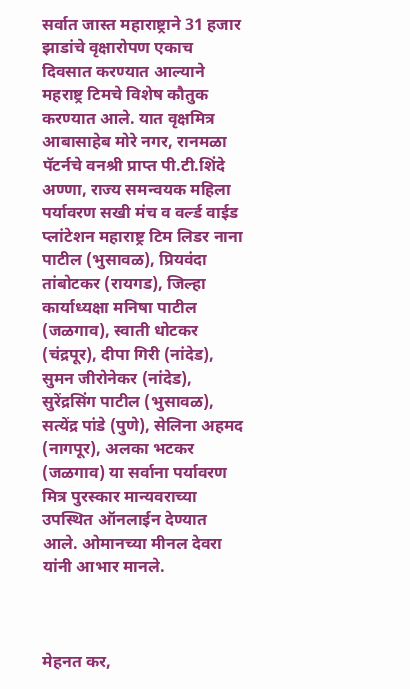सर्वात जास्त महाराष्ट्राने 31 हजार झाडांचे वृक्षारोपण एकाच दिवसात करण्यात आल्याने महराष्ट्र टिमचे विशेष कौतुक करण्यात आले. यात वृक्षमित्र आबासाहेब मोरे नगर, रानमळा पॅटर्नचे वनश्री प्राप्त पी.टी.शिंदे अण्णा, राज्य समन्वयक महिला पर्यावरण सखी मंच व वर्ल्ड वाईड प्लांटेशन महाराष्ट्र टिम लिडर नाना पाटील (भुसावळ), प्रियवंदा तांबोटकर (रायगड), जिल्हा कार्याध्यक्षा मनिषा पाटील (जळगाव), स्वाती धोटकर (चंद्रपूर), दीपा गिरी (नांदेड), सुमन जीरोनेकर (नांदेड), सुरेंद्रसिंग पाटील (भुसावळ), सत्येंद्र पांडे (पुणे), सेलिना अहमद (नागपूर), अलका भटकर (जळगाव) या सर्वाना पर्यावरण मित्र पुरस्कार मान्यवराच्या उपस्थित ऑनलाईन देण्यात आले. ओमानच्या मीनल देवरा यांनी आभार मानले.



मेहनत कर,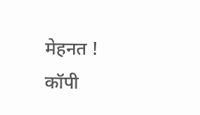मेहनत ! कॉपी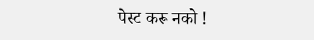पेस्ट करू नको !